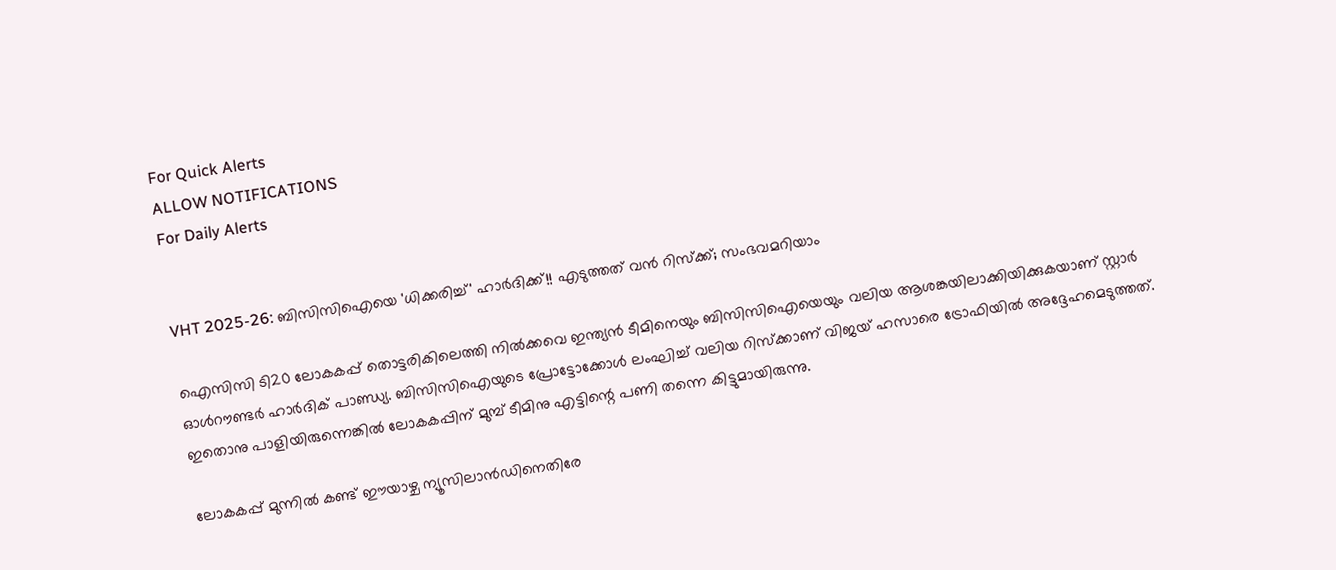For Quick Alerts
ALLOW NOTIFICATIONS
For Daily Alerts


VHT 2025-26: ബിസിസിഐയെ 'ധിക്കരിച്ച്' ഹാര്‍ദിക്ക്!! എടുത്തത് വന്‍ റിസ്‌ക്ക്; സംഭവമറിയാം

ഐസിസി ടി20 ലോകകപ്പ് തൊട്ടരികിലെത്തി നില്‍ക്കവെ ഇന്ത്യന്‍ ടീമിനെയും ബിസിസിഐയെയും വലിയ ആശങ്കയിലാക്കിയിക്കുകയാണ് സ്റ്റാര്‍ ഓള്‍റൗണ്ടര്‍ ഹാര്‍ദിക് പാണ്ഡ്യ. ബിസിസിഐയുടെ പ്രോട്ടോക്കോള്‍ ലംഘിച്ച് വലിയ റിസ്‌ക്കാണ് വിജയ് ഹസാരെ ട്രോഫിയില്‍ അദ്ദേഹമെടുത്തത്. ഇതൊനു പാളിയിരുന്നെങ്കില്‍ ലോകകപ്പിന് മുമ്പ് ടീമിനു എട്ടിന്റെ പണി തന്നെ കിട്ടുമായിരുന്നു.

ലോകകപ്പ് മുന്നില്‍ കണ്ട് ഈയാഴ്ച ന്യൂസിലാന്‍ഡിനെതിരേ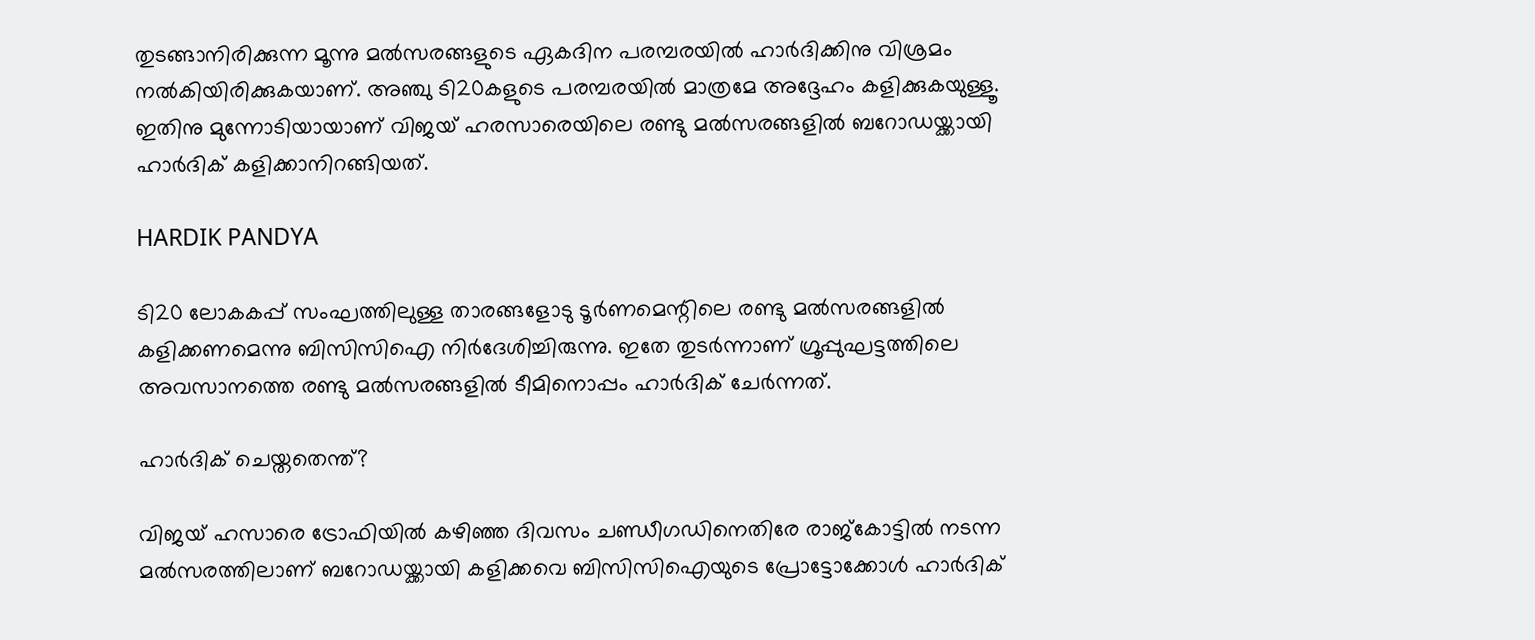തുടങ്ങാനിരിക്കുന്ന മൂന്നു മല്‍സരങ്ങളുടെ ഏകദിന പരമ്പരയില്‍ ഹാര്‍ദിക്കിനു വിശ്രമം നല്‍കിയിരിക്കുകയാണ്. അഞ്ചു ടി20കളുടെ പരമ്പരയില്‍ മാത്രമേ അദ്ദേഹം കളിക്കുകയുള്ളൂ. ഇതിനു മുന്നോടിയായാണ് വിജയ് ഹരസാരെയിലെ രണ്ടു മല്‍സരങ്ങളില്‍ ബറോഡയ്ക്കായി ഹാര്‍ദിക് കളിക്കാനിറങ്ങിയത്.

HARDIK PANDYA

ടി20 ലോകകപ്പ് സംഘത്തിലുള്ള താരങ്ങളോടു ടൂര്‍ണമെന്റിലെ രണ്ടു മല്‍സരങ്ങളില്‍ കളിക്കണമെന്നു ബിസിസിഐ നിര്‍ദേശിച്ചിരുന്നു. ഇതേ തുടര്‍ന്നാണ് ഗ്രൂപ്പുഘട്ടത്തിലെ അവസാനത്തെ രണ്ടു മല്‍സരങ്ങളില്‍ ടീമിനൊപ്പം ഹാര്‍ദിക് ചേര്‍ന്നത്.

ഹാര്‍ദിക് ചെയ്തതെന്ത്?

വിജയ് ഹസാരെ ട്രോഫിയില്‍ കഴിഞ്ഞ ദിവസം ചണ്ഡീഗഡിനെതിരേ രാജ്‌കോട്ടില്‍ നടന്ന മല്‍സരത്തിലാണ് ബറോഡയ്ക്കായി കളിക്കവെ ബിസിസിഐയുടെ പ്രോട്ടോക്കോള്‍ ഹാര്‍ദിക്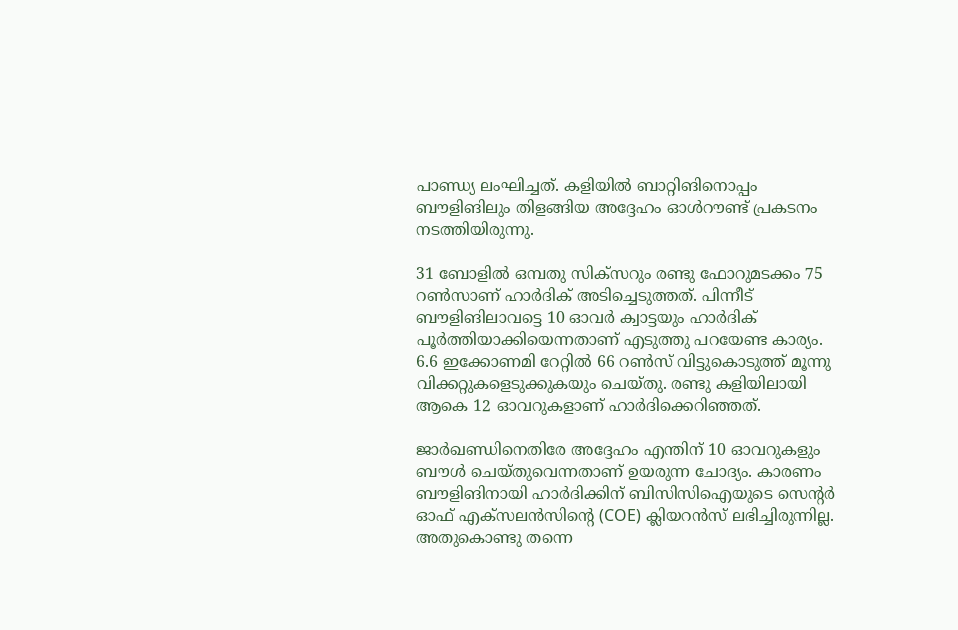പാണ്ഡ്യ ലംഘിച്ചത്. കളിയില്‍ ബാറ്റിങിനൊപ്പം ബൗളിങിലും തിളങ്ങിയ അദ്ദേഹം ഓള്‍റൗണ്ട് പ്രകടനം നടത്തിയിരുന്നു.

31 ബോളില്‍ ഒമ്പതു സിക്‌സറും രണ്ടു ഫോറുമടക്കം 75 റണ്‍സാണ് ഹാര്‍ദിക് അടിച്ചെടുത്തത്. പിന്നീട് ബൗളിങിലാവട്ടെ 10 ഓവര്‍ ക്വാട്ടയും ഹാര്‍ദിക് പൂര്‍ത്തിയാക്കിയെന്നതാണ് എടുത്തു പറയേണ്ട കാര്യം. 6.6 ഇക്കോണമി റേറ്റില്‍ 66 റണ്‍സ് വിട്ടുകൊടുത്ത് മൂന്നു വിക്കറ്റുകളെടുക്കുകയും ചെയ്തു. രണ്ടു കളിയിലായി ആകെ 12 ഓവറുകളാണ് ഹാര്‍ദിക്കെറിഞ്ഞത്.

ജാര്‍ഖണ്ഡിനെതിരേ അദ്ദേഹം എന്തിന് 10 ഓവറുകളും ബൗള്‍ ചെയ്തുവെന്നതാണ് ഉയരുന്ന ചോദ്യം. കാരണം ബൗളിങിനായി ഹാര്‍ദിക്കിന് ബിസിസിഐയുടെ സെന്റര്‍ ഓഫ് എക്‌സലന്‍സിന്റെ (COE) ക്ലിയറന്‍സ് ലഭിച്ചിരുന്നില്ല. അതുകൊണ്ടു തന്നെ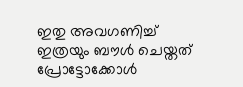ഇതു അവഗണിച്ച് ഇത്രയും ബൗള്‍ ചെയ്തത് പ്രോട്ടോക്കോള്‍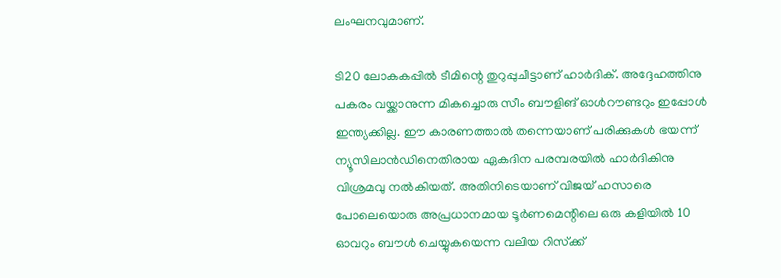ലംഘനവുമാണ്.

ടി20 ലോകകപ്പില്‍ ടീമിന്റെ തുറുപ്പുചീട്ടാണ് ഹാര്‍ദിക്. അദ്ദേഹത്തിനു പകരം വയ്ക്കാനുന്ന മികച്ചൊരു സീം ബൗളിങ് ഓള്‍റൗണ്ടറും ഇപ്പോള്‍ ഇന്ത്യക്കില്ല. ഈ കാരണത്താല്‍ തന്നെയാണ് പരിക്കുകള്‍ ഭയന്ന് ന്യൂസിലാന്‍ഡിനെതിരായ ഏകദിന പരമ്പരയില്‍ ഹാര്‍ദികിനു വിശ്രമവു നല്‍കിയത്. അതിനിടെയാണ് വിജയ് ഹസാരെ പോലെയൊരു അപ്രധാനമായ ടൂര്‍ണമെന്റിലെ ഒരു കളിയില്‍ 10 ഓവറും ബൗള്‍ ചെയ്യുകയെന്ന വലിയ റിസ്‌ക്ക്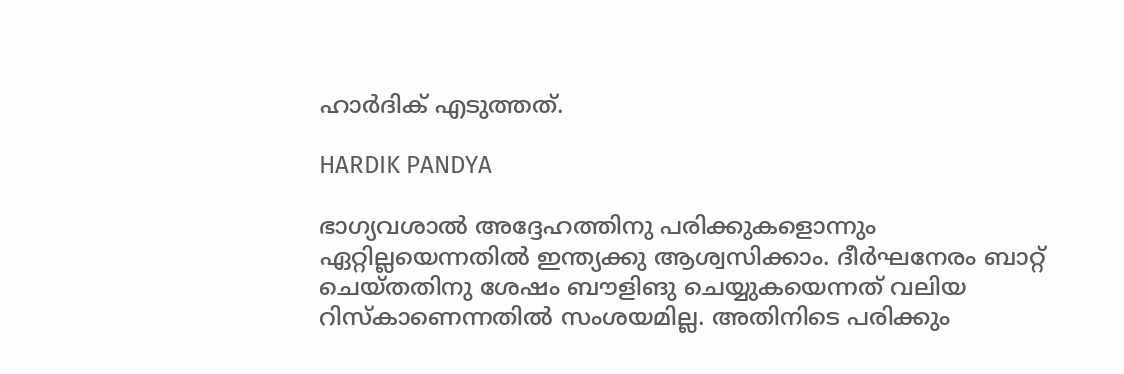ഹാര്‍ദിക് എടുത്തത്.

HARDIK PANDYA

ഭാഗ്യവശാല്‍ അദ്ദേഹത്തിനു പരിക്കുകളൊന്നും ഏറ്റില്ലയെന്നതില്‍ ഇന്ത്യക്കു ആശ്വസിക്കാം. ദീര്‍ഘനേരം ബാറ്റ് ചെയ്തതിനു ശേഷം ബൗളിങു ചെയ്യുകയെന്നത് വലിയ റിസ്‌കാണെന്നതില്‍ സംശയമില്ല. അതിനിടെ പരിക്കും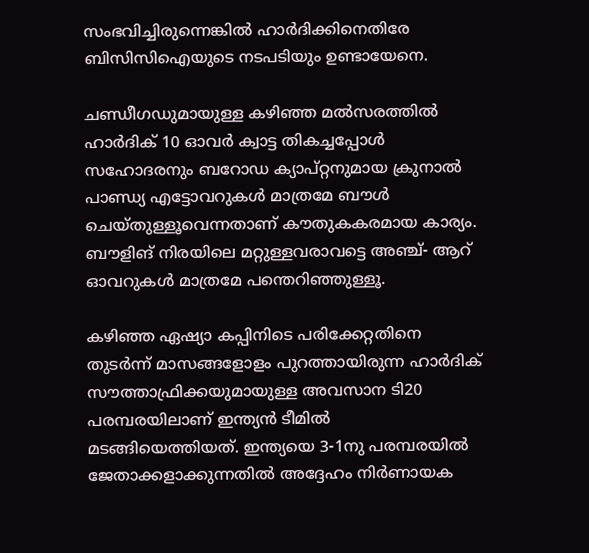സംഭവിച്ചിരുന്നെങ്കില്‍ ഹാര്‍ദിക്കിനെതിരേ ബിസിസിഐയുടെ നടപടിയും ഉണ്ടായേനെ.

ചണ്ഡീഗഡുമായുള്ള കഴിഞ്ഞ മല്‍സരത്തില്‍ ഹാര്‍ദിക് 10 ഓവര്‍ ക്വാട്ട തികച്ചപ്പോള്‍ സഹോദരനും ബറോഡ ക്യാപ്റ്റനുമായ ക്രുനാല്‍ പാണ്ഡ്യ എട്ടോവറുകള്‍ മാത്രമേ ബൗള്‍ ചെയ്തുള്ളൂവെന്നതാണ് കൗതുകകരമായ കാര്യം. ബൗളിങ് നിരയിലെ മറ്റുള്ളവരാവട്ടെ അഞ്ച്- ആറ് ഓവറുകള്‍ മാത്രമേ പന്തെറിഞ്ഞുള്ളൂ.

കഴിഞ്ഞ ഏഷ്യാ കപ്പിനിടെ പരിക്കേറ്റതിനെ തുടര്‍ന്ന് മാസങ്ങളോളം പുറത്തായിരുന്ന ഹാര്‍ദിക് സൗത്താഫ്രിക്കയുമായുള്ള അവസാന ടി20 പരമ്പരയിലാണ് ഇന്ത്യന്‍ ടീമില്‍ മടങ്ങിയെത്തിയത്. ഇന്ത്യയെ 3-1നു പരമ്പരയില്‍ ജേതാക്കളാക്കുന്നതില്‍ അദ്ദേഹം നിര്‍ണായക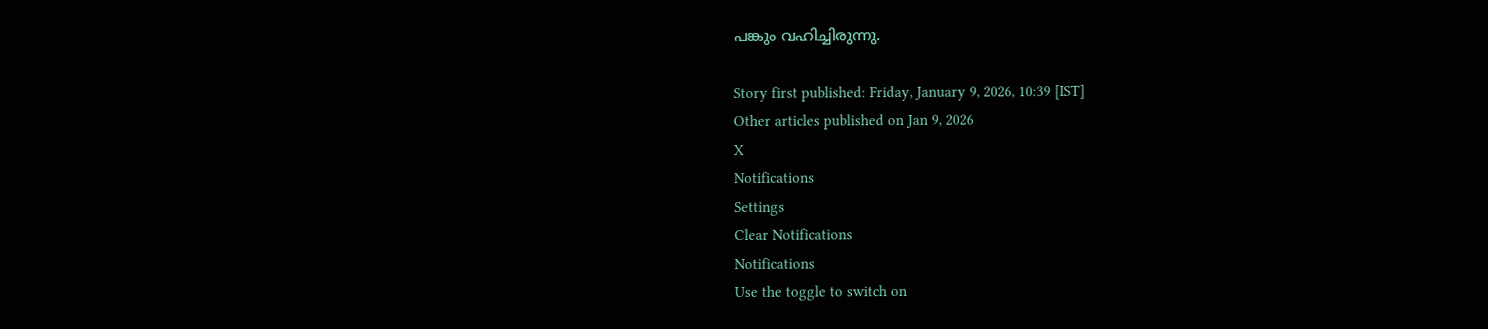പങ്കും വഹിച്ചിരുന്നു.

Story first published: Friday, January 9, 2026, 10:39 [IST]
Other articles published on Jan 9, 2026
X
Notifications
Settings
Clear Notifications
Notifications
Use the toggle to switch on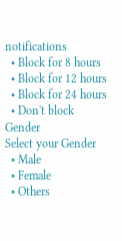notifications
  • Block for 8 hours
  • Block for 12 hours
  • Block for 24 hours
  • Don't block
Gender
Select your Gender
  • Male
  • Female
  • Others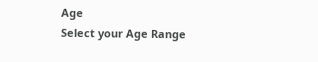Age
Select your Age Range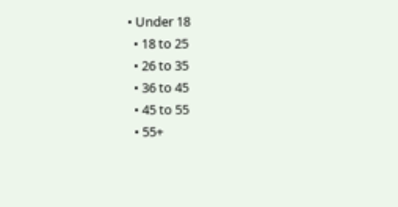• Under 18
  • 18 to 25
  • 26 to 35
  • 36 to 45
  • 45 to 55
  • 55+